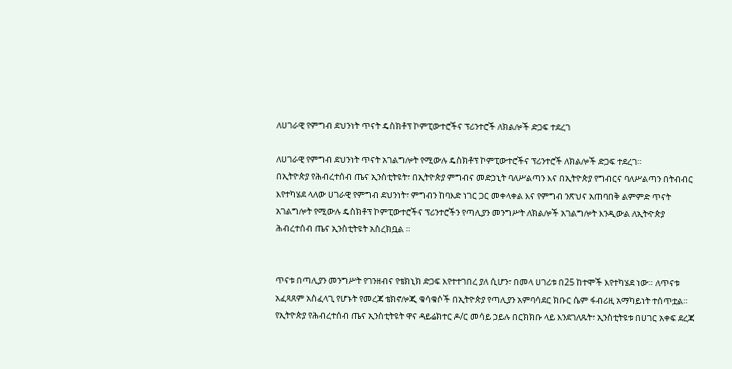ለሀገራዊ የምግብ ደህንነት ጥናት ዴስክቶፕ ኮምፒውተሮችና ፕሪንተሮች ለክልሎች ድጋፍ ተደረገ

ለሀገራዊ የምግብ ደህንነት ጥናት አገልግሎት የሚውሉ ዴስክቶፕ ኮምፒውተሮችና ፕሪንተሮች ለክልሎች ድጋፍ ተደረገ።
በኢትዮጵያ የሕብረተሰብ ጤና ኢንስቲትዩት፣ በኢትዮጵያ ምግብና መድኃኒት ባለሥልጣን እና በኢትዮጵያ የግብርና ባለሥልጣን በትብብር እየተካሄደ ላለው ሀገራዊ የምግብ ደህንነት፣ ምግብን ከባእድ ነገር ጋር መቀላቀል እና የምግብ ንጽህና አጠባበቅ ልምምድ ጥናት አገልግሎት የሚውሉ ዴስክቶፕ ኮምፒውተሮችና ፕሪንተሮችን የጣሊያን መንግሥት ለክልሎች አገልግሎት እንዲውል ለኢትዯጵያ ሕብረተሰብ ጤና ኢንስቲትዩት አስረክቧል ።


ጥናቱ በጣሊያን መንግሥት የገንዘብና የቴክኒክ ድጋፍ እየተተገበረ ያለ ሲሆን፣ በመላ ሀገሪቱ በ25 ከተሞች እየተካሄደ ነው። ለጥናቱ አፈጻጸም አስፈላጊ የሆኑት የመረጃ ቴክኖሎጂ ቁሳቁሶች በኢትዮጵያ የጣሊያን አምባሳደር ክቡር ሴም ፋብሪዚ አማካይነት ተሰጥቷል።
የኢትዮጵያ የሕብረተሰብ ጤና ኢንስቲትዩት ዋና ዳይሬክተር ዶ/ር መሳይ ኃይሉ በርክክቡ ላይ እንደገለጹት፣ ኢንስቲትዩቱ በሀገር አቀፍ ደረጃ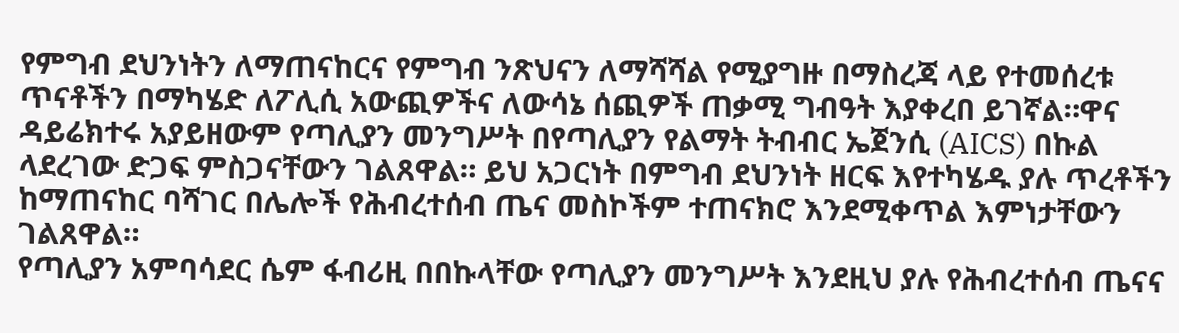የምግብ ደህንነትን ለማጠናከርና የምግብ ንጽህናን ለማሻሻል የሚያግዙ በማስረጃ ላይ የተመሰረቱ ጥናቶችን በማካሄድ ለፖሊሲ አውጪዎችና ለውሳኔ ሰጪዎች ጠቃሚ ግብዓት እያቀረበ ይገኛል።ዋና ዳይሬክተሩ አያይዘውም የጣሊያን መንግሥት በየጣሊያን የልማት ትብብር ኤጀንሲ (AICS) በኩል ላደረገው ድጋፍ ምስጋናቸውን ገልጸዋል። ይህ አጋርነት በምግብ ደህንነት ዘርፍ እየተካሄዱ ያሉ ጥረቶችን ከማጠናከር ባሻገር በሌሎች የሕብረተሰብ ጤና መስኮችም ተጠናክሮ እንደሚቀጥል እምነታቸውን ገልጸዋል።
የጣሊያን አምባሳደር ሴም ፋብሪዚ በበኩላቸው የጣሊያን መንግሥት እንደዚህ ያሉ የሕብረተሰብ ጤናና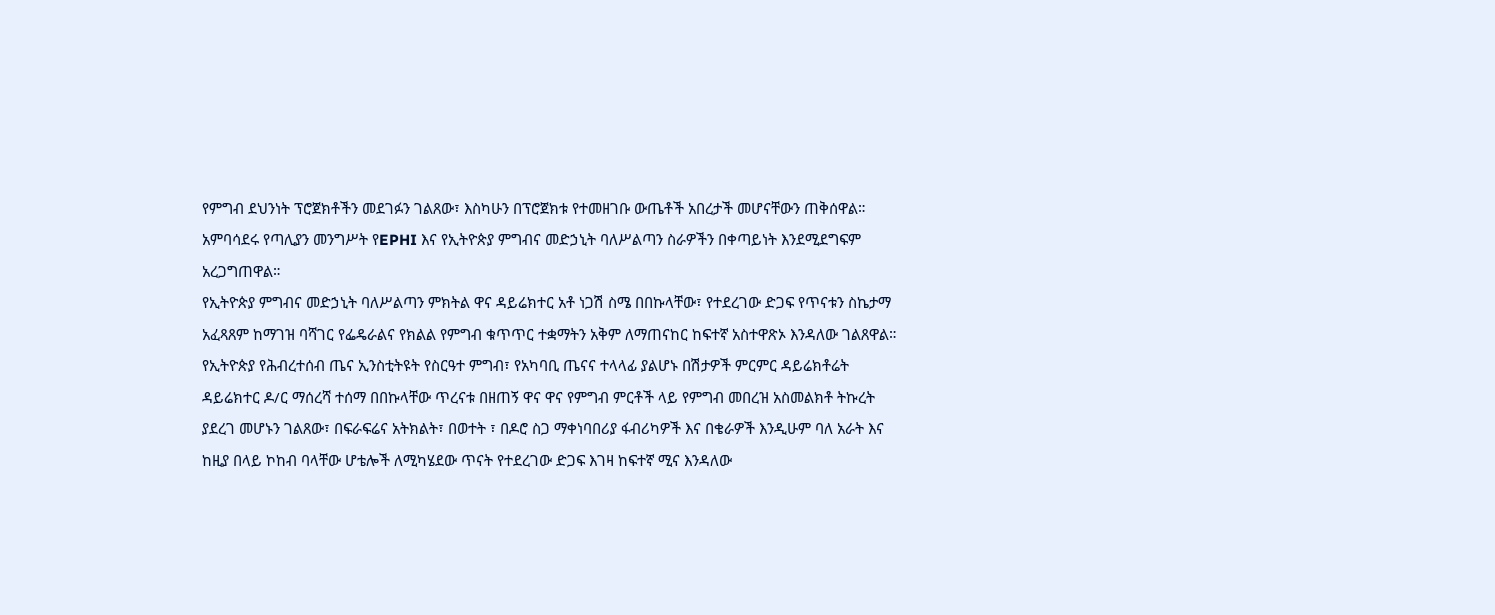የምግብ ደህንነት ፕሮጀክቶችን መደገፉን ገልጸው፣ እስካሁን በፕሮጀክቱ የተመዘገቡ ውጤቶች አበረታች መሆናቸውን ጠቅሰዋል። አምባሳደሩ የጣሊያን መንግሥት የEPHI እና የኢትዮጵያ ምግብና መድኃኒት ባለሥልጣን ስራዎችን በቀጣይነት እንደሚደግፍም አረጋግጠዋል።
የኢትዮጵያ ምግብና መድኃኒት ባለሥልጣን ምክትል ዋና ዳይሬክተር አቶ ነጋሽ ስሜ በበኩላቸው፣ የተደረገው ድጋፍ የጥናቱን ስኬታማ አፈጻጸም ከማገዝ ባሻገር የፌዴራልና የክልል የምግብ ቁጥጥር ተቋማትን አቅም ለማጠናከር ከፍተኛ አስተዋጽኦ እንዳለው ገልጸዋል።
የኢትዮጵያ የሕብረተሰብ ጤና ኢንስቲትዩት የስርዓተ ምግብ፣ የአካባቢ ጤናና ተላላፊ ያልሆኑ በሽታዎች ምርምር ዳይሬክቶሬት ዳይሬክተር ዶ/ር ማሰረሻ ተሰማ በበኩላቸው ጥረናቱ በዘጠኝ ዋና ዋና የምግብ ምርቶች ላይ የምግብ መበረዝ አስመልክቶ ትኩረት ያደረገ መሆኑን ገልጸው፣ በፍራፍሬና አትክልት፣ በወተት ፣ በዶሮ ስጋ ማቀነባበሪያ ፋብሪካዎች እና በቄራዎች እንዲሁም ባለ አራት እና ከዚያ በላይ ኮከብ ባላቸው ሆቴሎች ለሚካሄደው ጥናት የተደረገው ድጋፍ እገዛ ከፍተኛ ሚና እንዳለው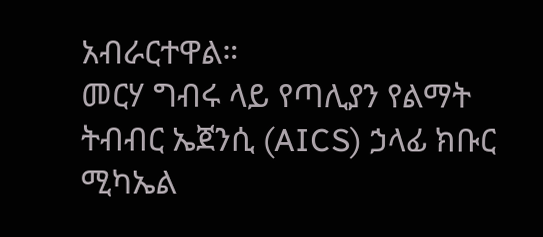አብራርተዋል።
መርሃ ግብሩ ላይ የጣሊያን የልማት ትብብር ኤጀንሲ (AICS) ኃላፊ ክቡር ሚካኤል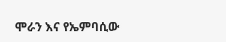ሞራን እና የኤምባሲው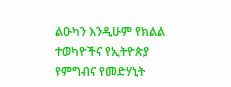ልዑካን እንዲሁም የክልል ተወካዮችና የኢትዮጵያ የምግብና የመድሃኒት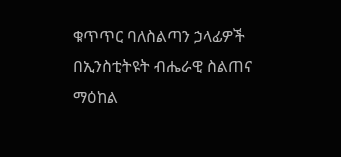ቁጥጥር ባለስልጣን ኃላፊዎች በኢንስቲትዩት ብሔራዊ ስልጠና ማዕከል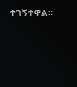ተገኝተዋል።